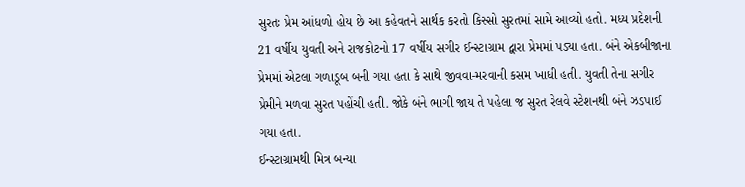સુરતઃ પ્રેમ આંધળો હોય છે આ કહેવતને સાર્થક કરતો કિસ્સો સુરતમાં સામે આવ્યો હતો. મધ્ય પ્રદેશની 21 વર્ષીય યુવતી અને રાજકોટનો 17 વર્ષીય સગીર ઈન્સ્ટાગ્રામ દ્વારા પ્રેમમાં પડ્યા હતા. બંને એકબીજાના પ્રેમમાં એટલા ગળાડૂબ બની ગયા હતા કે સાથે જીવવા-મરવાની કસમ ખાધી હતી. યુવતી તેના સગીર પ્રેમીને મળવા સુરત પહોંચી હતી. જોકે બંને ભાગી જાય તે પહેલા જ સુરત રેલવે સ્ટેશનથી બંને ઝડપાઈ ગયા હતા.
ઈન્સ્ટાગ્રામથી મિત્ર બન્યા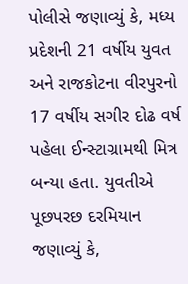પોલીસે જણાવ્યું કે, મધ્ય પ્રદેશની 21 વર્ષીય યુવત અને રાજકોટના વીરપુરનો 17 વર્ષીય સગીર દોઢ વર્ષ પહેલા ઈન્સ્ટાગ્રામથી મિત્ર બન્યા હતા. યુવતીએ પૂછપરછ દરમિયાન જણાવ્યું કે,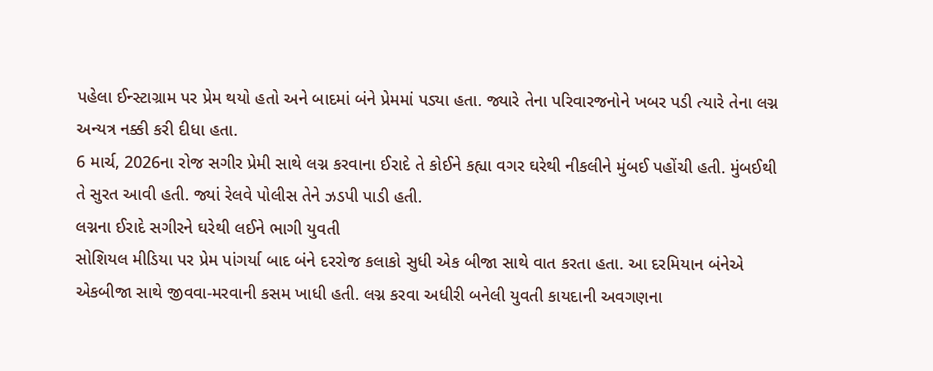પહેલા ઈન્સ્ટાગ્રામ પર પ્રેમ થયો હતો અને બાદમાં બંને પ્રેમમાં પડ્યા હતા. જ્યારે તેના પરિવારજનોને ખબર પડી ત્યારે તેના લગ્ન અન્યત્ર નક્કી કરી દીધા હતા.
6 માર્ચ, 2026ના રોજ સગીર પ્રેમી સાથે લગ્ન કરવાના ઈરાદે તે કોઈને કહ્યા વગર ઘરેથી નીકલીને મુંબઈ પહોંચી હતી. મુંબઈથી તે સુરત આવી હતી. જ્યાં રેલવે પોલીસ તેને ઝડપી પાડી હતી.
લગ્નના ઈરાદે સગીરને ઘરેથી લઈને ભાગી યુવતી
સોશિયલ મીડિયા પર પ્રેમ પાંગર્યા બાદ બંને દરરોજ કલાકો સુધી એક બીજા સાથે વાત કરતા હતા. આ દરમિયાન બંનેએ એકબીજા સાથે જીવવા-મરવાની કસમ ખાધી હતી. લગ્ન કરવા અધીરી બનેલી યુવતી કાયદાની અવગણના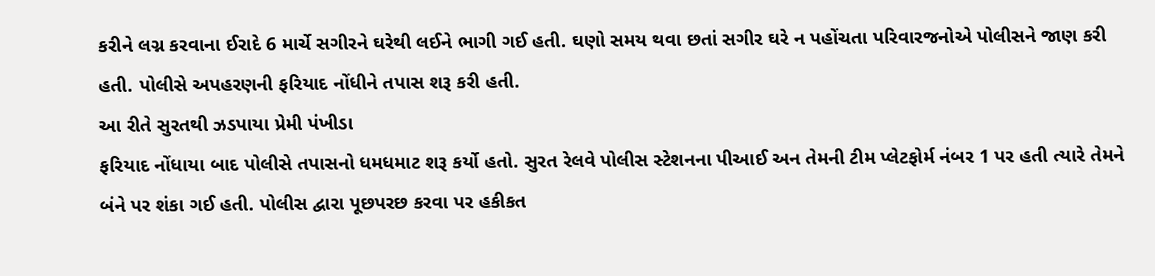કરીને લગ્ન કરવાના ઈરાદે 6 માર્ચે સગીરને ઘરેથી લઈને ભાગી ગઈ હતી. ઘણો સમય થવા છતાં સગીર ઘરે ન પહોંચતા પરિવારજનોએ પોલીસને જાણ કરી હતી. પોલીસે અપહરણની ફરિયાદ નોંધીને તપાસ શરૂ કરી હતી.
આ રીતે સુરતથી ઝડપાયા પ્રેમી પંખીડા
ફરિયાદ નોંધાયા બાદ પોલીસે તપાસનો ધમધમાટ શરૂ કર્યો હતો. સુરત રેલવે પોલીસ સ્ટેશનના પીઆઈ અન તેમની ટીમ પ્લેટફોર્મ નંબર 1 પર હતી ત્યારે તેમને બંને પર શંકા ગઈ હતી. પોલીસ દ્વારા પૂછપરછ કરવા પર હકીકત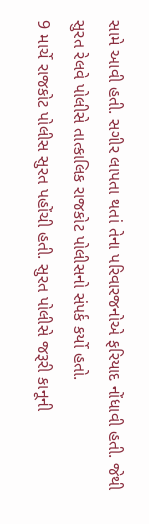સામે આવી હતી. સગીર લાપતા થતાં તેના પરિવારજનોએ ફરિયાદ નોંધાવી હતી. જેથી સુરત રેલવે પોલીસે તાત્કાલિક રાજકોટ પોલીસનો સંપર્ક કર્યો હતો.
9 માર્ચે રાજકોટ પોલીસ સુરત પહોંચી હતી. સુરત પોલીસે જરૂરી કાનૂની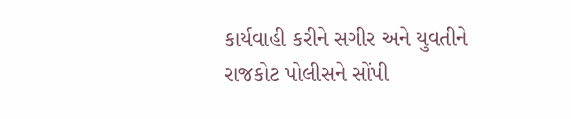કાર્યવાહી કરીને સગીર અને યુવતીને રાજકોટ પોલીસને સોંપી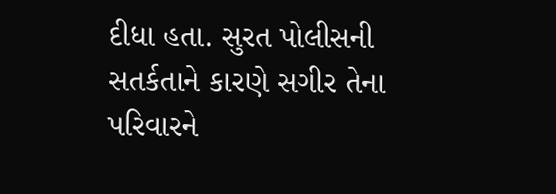દીધા હતા. સુરત પોલીસની સતર્કતાને કારણે સગીર તેના પરિવારને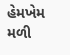હેમખેમ મળી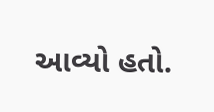આવ્યો હતો.